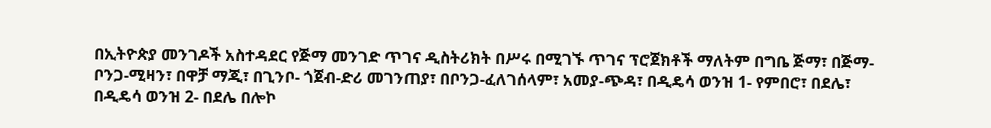በኢትዮጵያ መንገዶች አስተዳደር የጅማ መንገድ ጥገና ዲስትሪክት በሥሩ በሚገኙ ጥገና ፕሮጀክቶች ማለትም በግቤ ጅማ፣ በጅማ-ቦንጋ-ሚዛን፣ በዋቻ ማጂ፣ በጊንቦ- ጎጀብ-ድሪ መገንጠያ፣ በቦንጋ-ፈለገሰላም፣ አመያ-ጭዳ፣ በዲዴሳ ወንዝ 1- የምበሮ፣ በደሌ፣ በዲዴሳ ወንዝ 2- በደሌ በሎኮ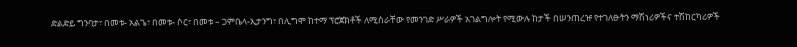ድልድይ ግንባታ፣ በመቱ- አልጌ፣ በመቱ- ሶር፣ በመቱ – ጋምቤላ-ኢታንግ፣ በሊግሞ ከተማ ፕሮጀክቶች ለሚሰራቸው የመንገድ ሥራዎች አገልግሎት የሚውሉ ከታች በሠንጠረዡ የተገለፁትን ማሽነሪዎችና ተሽከርካሪዎች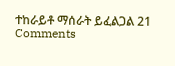ተከራይቶ ማሰራት ይፈልጋል 21 Comments